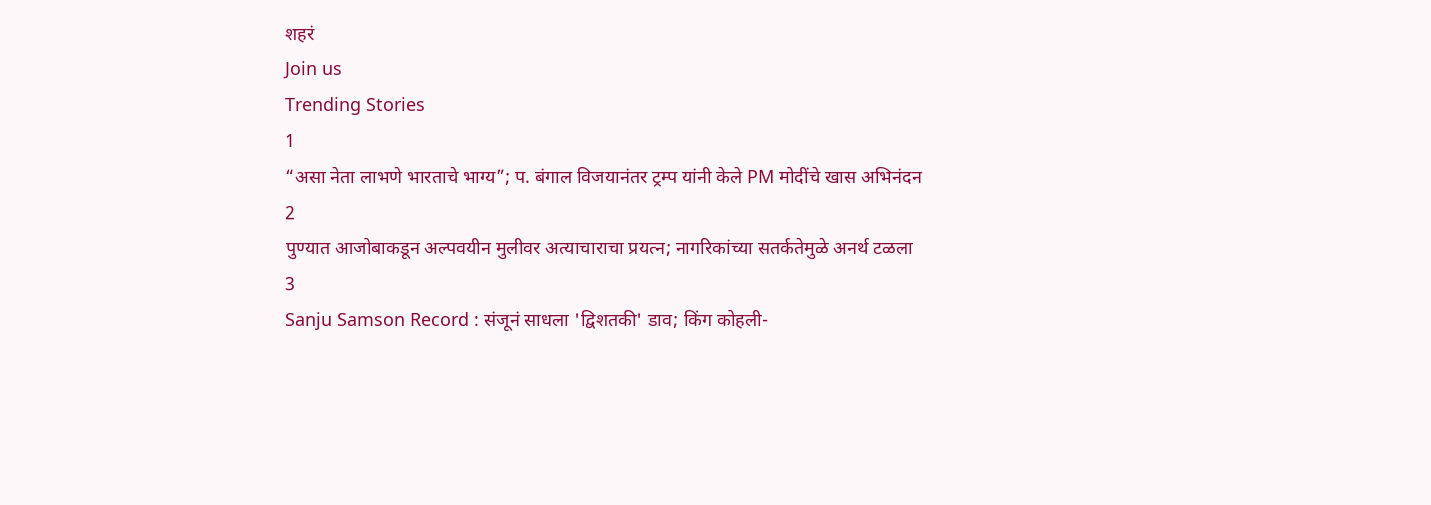शहरं
Join us
Trending Stories
1
“असा नेता लाभणे भारताचे भाग्य”; प. बंगाल विजयानंतर ट्रम्प यांनी केले PM मोदींचे खास अभिनंदन
2
पुण्यात आजोबाकडून अल्पवयीन मुलीवर अत्याचाराचा प्रयत्न; नागरिकांच्या सतर्कतेमुळे अनर्थ टळला
3
Sanju Samson Record : संजूनं साधला 'द्विशतकी' डाव; किंग कोहली-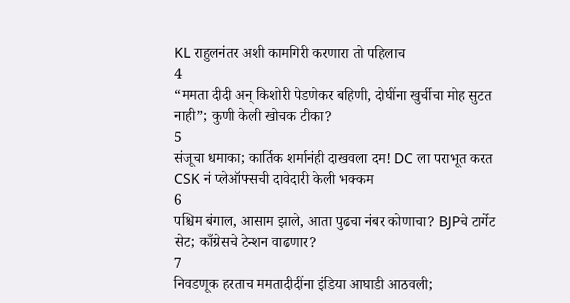KL राहुलनंतर अशी कामगिरी करणारा तो पहिलाच
4
“ममता दीदी अन् किशोरी पेडणेकर बहिणी, दोघींना खुर्चीचा मोह सुटत नाही”; कुणी केली खोचक टीका?
5
संजूचा धमाका; कार्तिक शर्मानंही दाखवला दम! DC ला पराभूत करत CSK नं प्लेऑफ्सची दावेदारी केली भक्कम
6
पश्चिम बंगाल, आसाम झाले, आता पुढचा नंबर कोणाचा? BJPचे टार्गेट सेट; काँग्रेसचे टेन्शन वाढणार?
7
निवडणूक हरताच ममतादीदींना इंडिया आघाडी आठवली;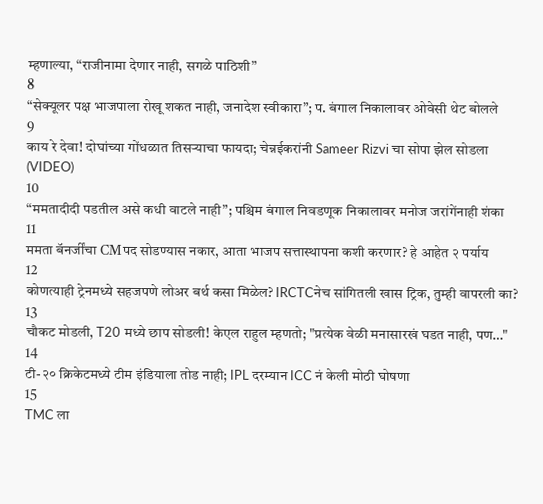म्हणाल्या, “राजीनामा देणार नाही, सगळे पाठिशी”
8
“सेक्यूलर पक्ष भाजपाला रोखू शकत नाही, जनादेश स्वीकारा”; प. बंगाल निकालावर ओवेसी थेट बोलले
9
काय रे देवा! दोघांच्या गोंधळात तिसऱ्याचा फायदा; चेन्नईकरांनी Sameer Rizvi चा सोपा झेल सोडला (VIDEO)
10
“ममतादीदी पडतील असे कधी वाटले नाही”; पश्चिम बंगाल निवडणूक निकालावर मनोज जरांगेंनाही शंका
11
ममता बॅनर्जींचा CMपद सोडण्यास नकार, आता भाजप सत्तास्थापना कशी करणार? हे आहेत २ पर्याय
12
कोणत्याही ट्रेनमध्ये सहजपणे लोअर बर्थ कसा मिळेल? IRCTCनेच सांगितली खास ट्रिक, तुम्ही वापरली का?
13
चौकट मोडली, T20 मध्ये छाप सोडली! केएल राहुल म्हणतो; "प्रत्येक वेळी मनासारखं घडत नाही, पण…"
14
टी-२० क्रिकेटमध्ये टीम इंडियाला तोड नाही; IPL दरम्यान ICC नं केली मोठी घोषणा
15
TMC ला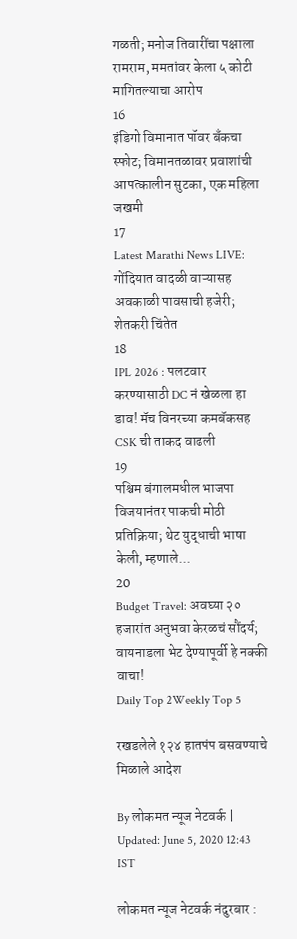गळती; मनोज तिवारींचा पक्षाला रामराम, ममतांवर केला ५ कोटी मागितल्याचा आरोप
16
इंडिगो विमानात पॉवर बँकचा स्फोट; विमानतळावर प्रवाशांची आपत्कालीन सुटका, एक महिला जखमी
17
Latest Marathi News LIVE: गोंदियात वादळी वाऱ्यासह अवकाळी पावसाची हजेरी; शेतकरी चिंतेत
18
IPL 2026 : पलटवार करण्यासाठी DC नं खेळला हा डाव! मॅच विनरच्या कमबॅकसह CSK ची ताकद वाढली
19
पश्चिम बंगालमधील भाजपा विजयानंतर पाकची मोठी प्रतिक्रिया; थेट युद्धाची भाषा केली, म्हणाले...
20
Budget Travel: अवघ्या २० हजारांत अनुभवा केरळचं सौंदर्य; वायनाडला भेट देण्यापूर्वी हे नक्की वाचा!
Daily Top 2Weekly Top 5

रखडलेले १२४ हातपंप बसवण्याचे मिळाले आदेश

By लोकमत न्यूज नेटवर्क | Updated: June 5, 2020 12:43 IST

लोकमत न्यूज नेटवर्क नंदुरबार :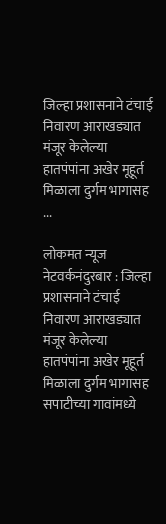जिल्हा प्रशासनाने टंचाई निवारण आराखड्यात मंजूर केलेल्या हातपंपांना अखेर मूहूर्त मिळाला दुर्गम भागासह ...

लोकमत न्यूज नेटवर्कनंदुरबार : जिल्हा प्रशासनाने टंचाई निवारण आराखड्यात मंजूर केलेल्या हातपंपांना अखेर मूहूर्त मिळाला दुर्गम भागासह सपाटीच्या गावांमध्ये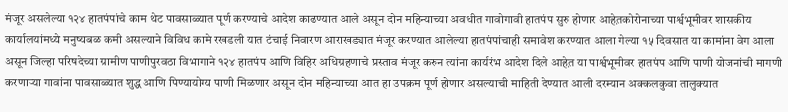मंजूर असलेल्या १२४ हातपंपांचे काम थेट पावसाळ्यात पूर्ण करण्याचे आदेश काढण्यात आले असून दोन महिन्याच्या अवधीत गावोगावी हातपंप सुरु होणार आहेत़कोरोनाच्या पार्श्वभूमीवर शासकीय कार्यालयांमध्ये मनुष्यबळ कमी असल्याने विविध कामे रखडली यात टंचाई निवारण आराखड्यात मंजूर करण्यात आलेल्या हातपंपांचाही समावेश करण्यात आला गेल्या १५ दिवसात या कामांना वेग आला असून जिल्हा परिषदेच्या ग्रामीण पाणीपुरवठा विभागाने १२४ हातपंप आणि विहिर अधिग्रहणाचे प्रस्ताव मंजूर करुन त्यांना कार्यरंभ आदेश दिले आहेत़ या पार्श्वभूमीवर हातपंप आणि पाणी योजनांची मागणी करणाऱ्या गावांना पावसाळ्यात शुद्ध आणि पिण्यायोग्य पाणी मिळणार असून दोन महिन्याच्या आत हा उपक्रम पूर्ण होणार असल्याची माहिती देण्यात आली दरम्यान अक्कलकुवा तालुक्यात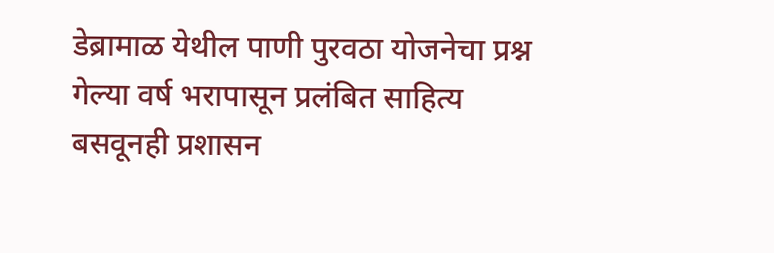डेब्रामाळ येथील पाणी पुरवठा योजनेचा प्रश्न गेल्या वर्ष भरापासून प्रलंबित साहित्य बसवूनही प्रशासन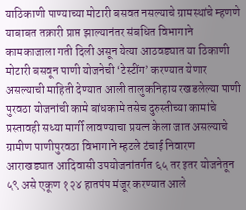याठिकाणी पाण्याच्या मोटारी बसवत नसल्याचे ग्रामस्थांचे म्हणणे याबाबत तक्रारी प्राप्त झाल्यानंतर संबधित विभागाने कामकाजाला गती दिली असून येत्या आठवड्यात या ठिकाणी मोटारी बसवून पाणी योजनेची ‘टेस्टींग’ करण्यात येणार असल्याची माहिती देण्यात आली तालुकनिहाय रखडलेल्या पाणी पुरवठा योजनांची कामे बांधकामे तसेच दुरुस्तीच्या कामांचे प्रस्तावही सध्या मार्गी लावण्याचा प्रयत्न केला जात असल्याचे ग्रामीण पाणीपुरवठा विभागाने म्हटले टंचाई निवारण आराखड्यात आदिवासी उपयोजनांतर्गत ६५ तर इतर योजनेतून ५९ असे एकूण १२४ हातपंप मंजूर करण्यात आले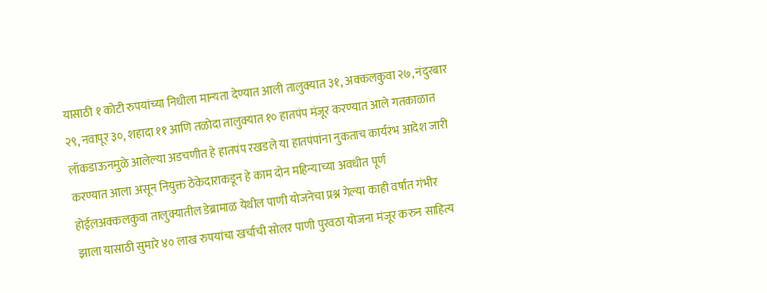यासाठी १ कोटी रुपयांच्या निधीला मान्यता देण्यात आली तालुक्यात ३१, अक्कलकुवा २७, नंदुरबार २९, नवापूर ३०, शहादा ११ आणि तळोदा तालुक्यात १० हातपंप मंजूर करण्यात आले गतकाळात लॉकडाऊनमुळे आलेल्या अडचणीत हे हातपंप रखडले या हातपंपांना नुकताच कार्यरंभ आदेश जारी करण्यात आला असून नियुक्त ठेकेदाराकडून हे काम दोन महिन्याच्या अवधीत पूर्ण होईल़अक्कलकुवा तालुक्यातील डेब्रामाळ येथील पाणी योजनेचा प्रश्न गेल्या काही वर्षात गंभीर झाला यासाठी सुमारे ४० लाख रुपयांचा खर्चाची सोलर पाणी पुरवठा योजना मंजूर करुन साहित्य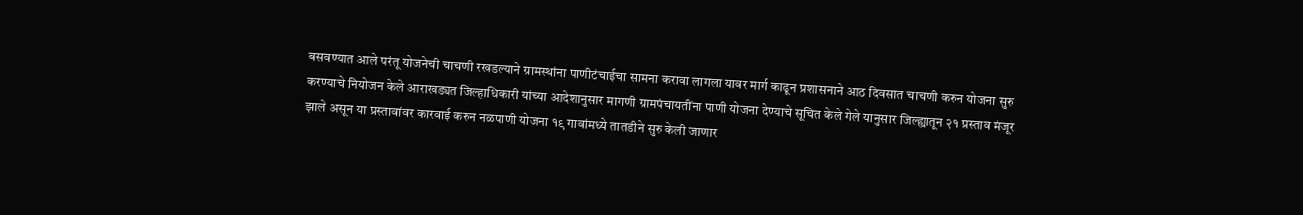बसवण्यात आले परंतू योजनेची चाचणी रखडल्याने ग्रामस्थांना पाणीटंचाईचा सामना करावा लागला यावर मार्ग काढून प्रशासनाने आठ दिवसात चाचणी करुन योजना सुरु करण्याचे नियोजन केले आराखड्यत जिल्हाधिकारी यांच्या आदेशानुसार मागणी ग्रामपंचायतींना पाणी योजना देण्याचे सूचित केले गेले यानुसार जिल्ह्यातून २१ प्रस्ताव मंजूर झाले असून या प्रस्तावांवर कारवाई करुन नळपाणी योजना १९ गावांमध्ये तातडीने सुरु केली जाणार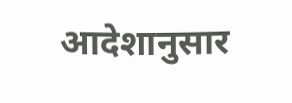आदेशानुसार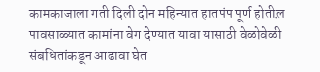कामकाजाला गती दिली दोन महिन्यात हातपंप पूर्ण होतील़ पावसाळ्यात कामांना वेग देण्यात यावा यासाठी वेळोवेळी संबधितांकडून आढावा घेत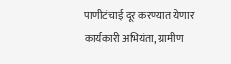पाणीटंचाई दूर करण्यात येणार  कार्यकारी अभियंता, ग्रामीण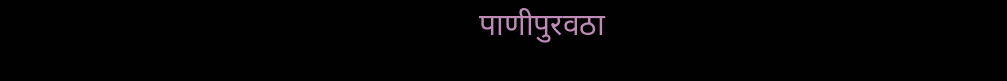पाणीपुरवठा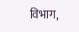विभाग,